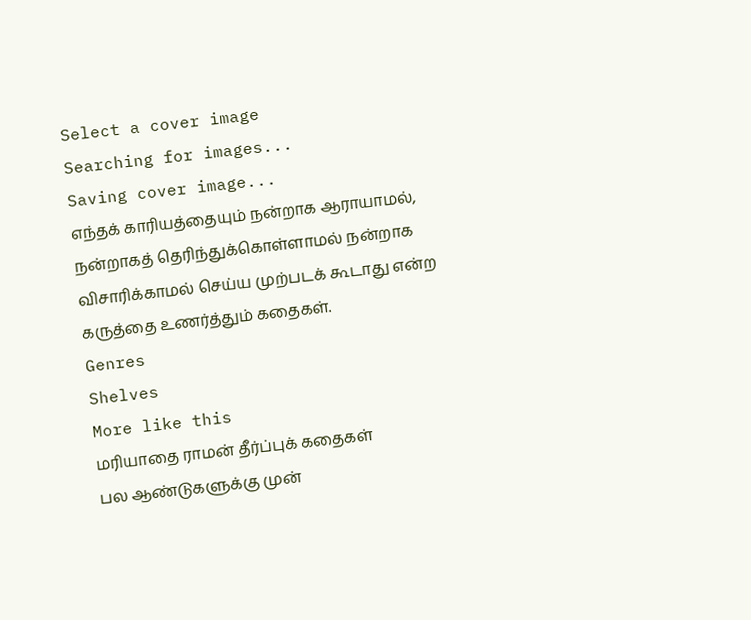Select a cover image
Searching for images...
Saving cover image...
எந்தக் காரியத்தையும் நன்றாக ஆராயாமல், நன்றாகத் தெரிந்துக்கொள்ளாமல் நன்றாக விசாரிக்காமல் செய்ய முற்படக் கூடாது என்ற கருத்தை உணர்த்தும் கதைகள்.
Genres
Shelves
More like this
மரியாதை ராமன் தீர்ப்புக் கதைகள்
பல ஆண்டுகளுக்கு முன்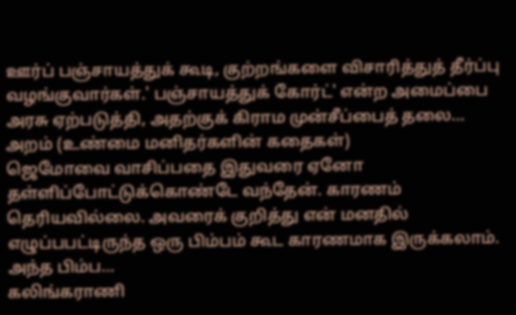ஊர்ப் பஞ்சாயத்துக் கூடி, குற்றங்களை விசாரித்துத் தீர்ப்பு வழங்குவார்கள்.' பஞ்சாயத்துக் கோர்ட்' என்ற அமைப்பை அரசு ஏற்படுத்தி, அதற்குக் கிராம முன்சீப்பைத் தலை…
அறம் (உண்மை மனிதர்களின் கதைகள்)
ஜெமோவை வாசிப்பதை இதுவரை ஏனோ தள்ளிப்போட்டுக்கொண்டே வந்தேன். காரணம் தெரியவில்லை. அவரைக் குறித்து என் மனதில் எழுப்பபட்டிருந்த ஒரு பிம்பம் கூட காரணமாக இருக்கலாம். அந்த பிம்ப…
கலிங்கராணி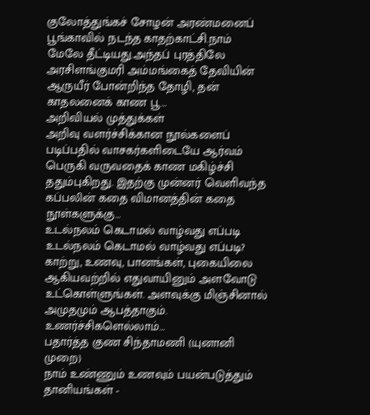குலோத்துங்கச் சோழன் அரண்மனைப் பூங்காவில் நடந்த காதற்காட்சி.நாம் மேலே தீட்டியது.அந்தப் புரத்திலே அரசிளங்குமரி அம்மங்கைத் தேவியின் ஆருயீர் போன்றிந்த தோழி, தன் காதலனைக் காண பூ…
அறிவியல் முத்துக்கள்
அறிவு வளர்ச்சிக்கான நூல்களைப் படிப்பதில் வாசகர்களிடையே ஆர்வம் பெருகி வருவதைக் காண மகிழ்ச்சி ததும்புகிறது. இதற்கு முன்னர் வெளிவந்த கப்பலின் கதை விமானத்தின் கதை நூள்களுக்கு…
உடல்நலம் கெடாமல் வாழ்வது எப்படி
உடல்நலம் கெடாமல் வாழ்வது எப்படி? காற்று, உணவு, பானங்கள், புகையிலை ஆகியவற்றில் எதுவாயினும் அளவோடு உட்கொள்ளுங்கள். அளவுக்கு மிஞ்சினால் அமுதமும் ஆபத்தாகும். உணர்ச்சிகளெல்லாம்…
பதார்த்த குண சிந்தாமணி (யுனானி முறை)
நாம் உண்ணும் உணவும் பயன்படுத்தும் தானியங்கள் -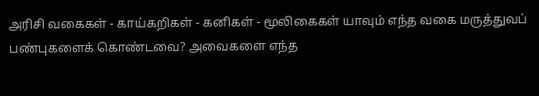அரிசி வகைகள் - காய்கறிகள் - கனிகள் - மூலிகைகள் யாவும் எந்த வகை மருத்துவப் பண்புகளைக் கொண்டவை? அவைகளை எந்த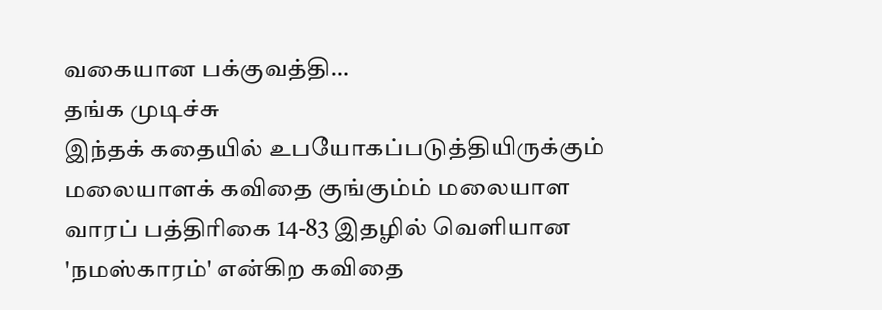வகையான பக்குவத்தி…
தங்க முடிச்சு
இந்தக் கதையில் உபயோகப்படுத்தியிருக்கும் மலையாளக் கவிதை குங்கும்ம் மலையாள வாரப் பத்திரிகை 14-83 இதழில் வெளியான 'நமஸ்காரம்' என்கிற கவிதை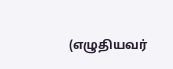(எழுதியவர்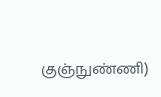குஞ்நுண்ணி)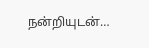நன்றியுடன்…